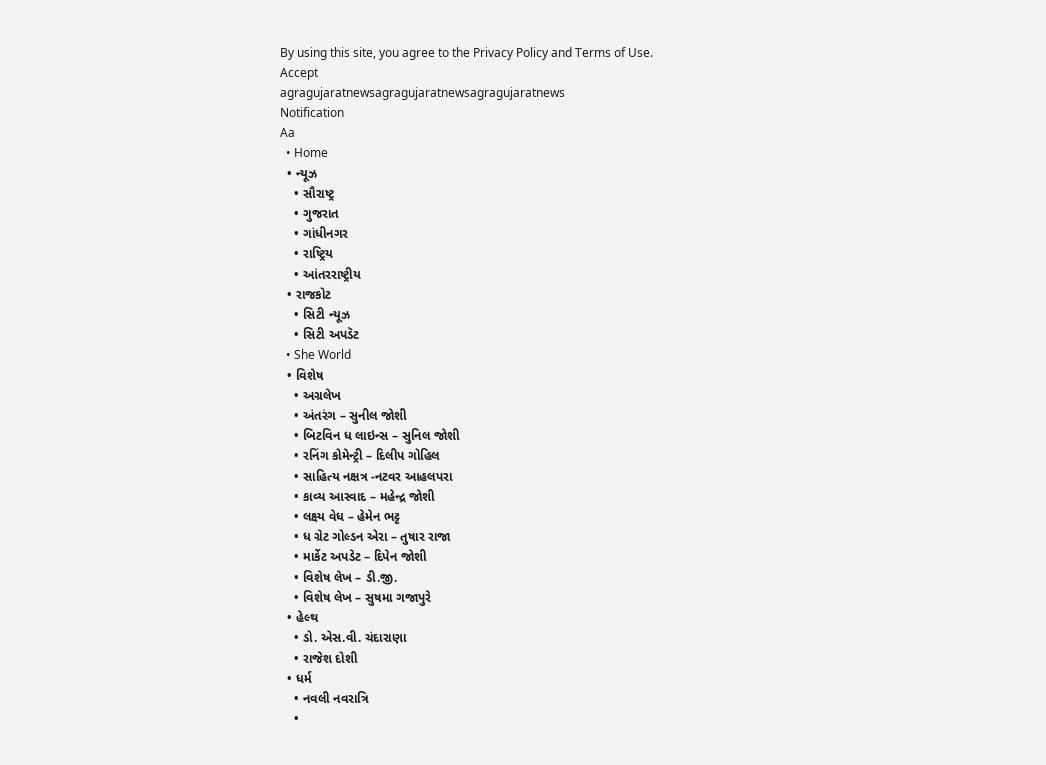By using this site, you agree to the Privacy Policy and Terms of Use.
Accept
agragujaratnewsagragujaratnewsagragujaratnews
Notification
Aa
  • Home
  • ન્યૂઝ
    • સૌરાષ્ટ્ર
    • ગુજરાત
    • ગાંધીનગર
    • રાષ્ટ્રિય
    • આંતરરાષ્ટ્રીય
  • રાજકોટ
    • સિટી ન્યૂઝ
    • સિટી અપડૅટ
  • She World
  • વિશેષ
    • અગ્રલેખ
    • અંતરંગ – સુનીલ જોશી
    • બિટવિન ધ લાઇન્સ – સુનિલ જોશી
    • રનિંગ કોમેન્ટ્રી – દિલીપ ગોહિલ
    • સાહિત્ય નક્ષત્ર -નટવર આહલપરા
    • કાવ્ય આસ્વાદ – મહેન્દ્ર જોશી
    • લક્ષ્ય વેધ – હેમેન ભટ્ટ
    • ધ ગ્રેટ ગોલ્ડન એરા – તુષાર રાજા
    • માર્કેટ અપડેટ – દિપેન જોશી
    • વિશેષ લેખ – ડી.જી.
    • વિશેષ લેખ – સુષમા ગજાપુરે
  • હેલ્થ
    • ડો. એસ.વી. ચંદારાણા
    • રાજેશ દોશી
  • ધર્મ
    • નવલી નવરાત્રિ
    •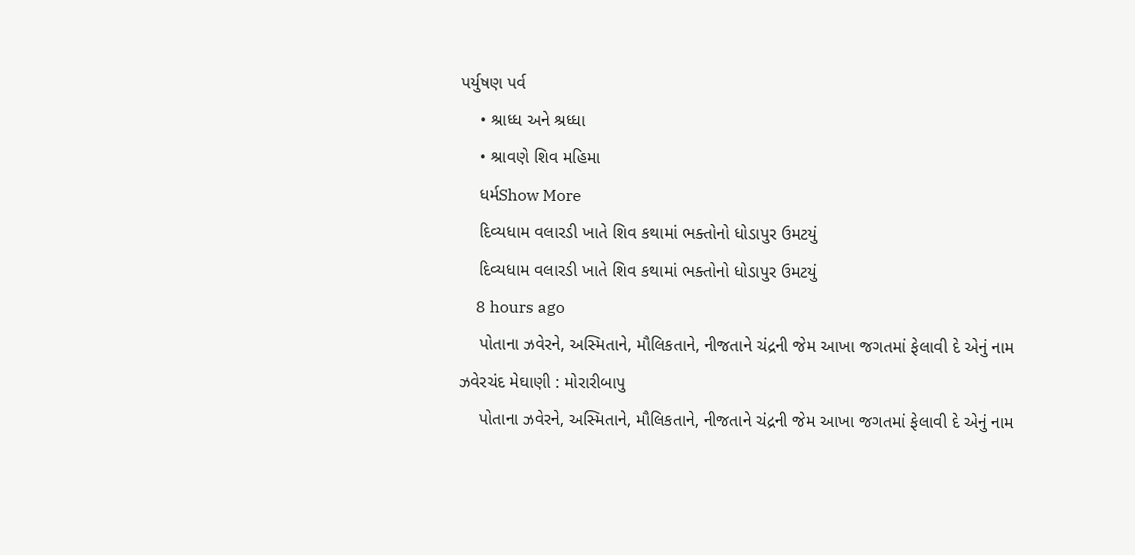પર્યુષણ પર્વ
    • શ્રાધ્ધ અને શ્રધ્ધા
    • શ્રાવણે શિવ મહિમા
    ધર્મShow More
    દિવ્યધામ વલારડી ખાતે શિવ કથામાં ભક્તોનો ધોડાપુર ઉમટયું
    દિવ્યધામ વલારડી ખાતે શિવ કથામાં ભક્તોનો ધોડાપુર ઉમટયું
    8 hours ago
    પોતાના ઝવેરને, અસ્મિતાને, મૌલિકતાને, નીજતાને ચંદ્રની જેમ આખા જગતમાં ફેલાવી દે એનું નામ ઝવેરચંદ મેઘાણી : મોરારીબાપુ
    પોતાના ઝવેરને, અસ્મિતાને, મૌલિકતાને, નીજતાને ચંદ્રની જેમ આખા જગતમાં ફેલાવી દે એનું નામ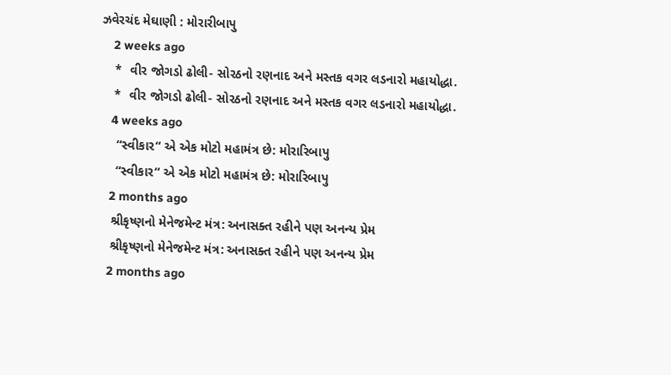ઝવેરચંદ મેઘાણી : મોરારીબાપુ
    2 weeks ago
    *  વીર જોગડો ઢોલી- સોરઠનો રણનાદ અને મસ્તક વગર લડનારો મહાયોદ્ધા.
    *  વીર જોગડો ઢોલી- સોરઠનો રણનાદ અને મસ્તક વગર લડનારો મહાયોદ્ધા.
    4 weeks ago
     “સ્વીકાર“ એ એક મોટો મહામંત્ર છે: મોરારિબાપુ
     “સ્વીકાર“ એ એક મોટો મહામંત્ર છે: મોરારિબાપુ
    2 months ago
    શ્રીકૃષ્ણનો મેનેજમેન્ટ મંત્ર: અનાસક્ત રહીને પણ અનન્ય પ્રેમ
    શ્રીકૃષ્ણનો મેનેજમેન્ટ મંત્ર: અનાસક્ત રહીને પણ અનન્ય પ્રેમ
    2 months ago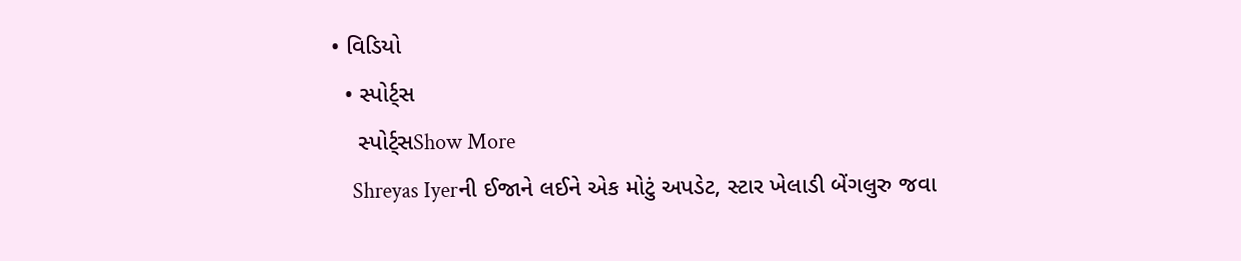• વિડિયો
  • સ્પોર્ટ્સ
    સ્પોર્ટ્સShow More
    Shreyas Iyerની ઈજાને લઈને એક મોટું અપડેટ, સ્ટાર ખેલાડી બેંગલુરુ જવા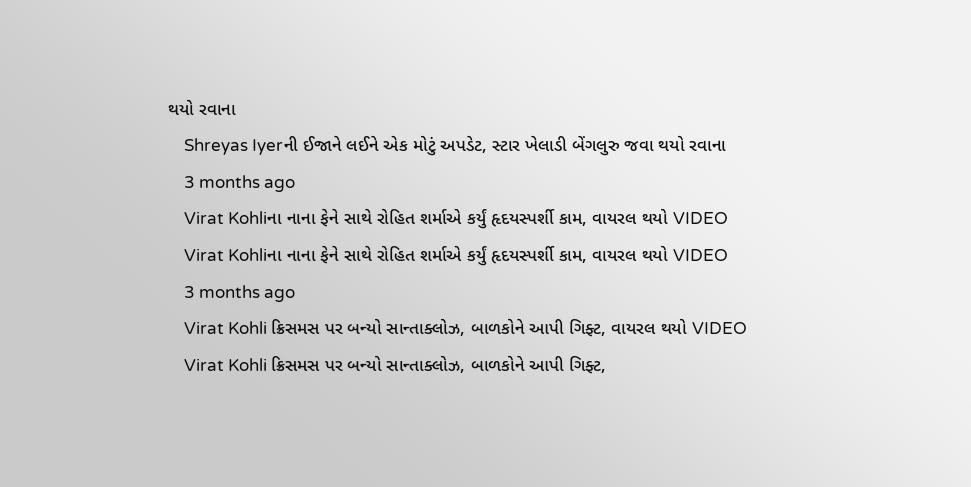થયો રવાના
    Shreyas Iyerની ઈજાને લઈને એક મોટું અપડેટ, સ્ટાર ખેલાડી બેંગલુરુ જવા થયો રવાના
    3 months ago
    Virat Kohliના નાના ફેને સાથે રોહિત શર્માએ કર્યું હૃદયસ્પર્શી કામ, વાયરલ થયો VIDEO
    Virat Kohliના નાના ફેને સાથે રોહિત શર્માએ કર્યું હૃદયસ્પર્શી કામ, વાયરલ થયો VIDEO
    3 months ago
    Virat Kohli ક્રિસમસ પર બન્યો સાન્તાક્લોઝ, બાળકોને આપી ગિફ્ટ, વાયરલ થયો VIDEO
    Virat Kohli ક્રિસમસ પર બન્યો સાન્તાક્લોઝ, બાળકોને આપી ગિફ્ટ,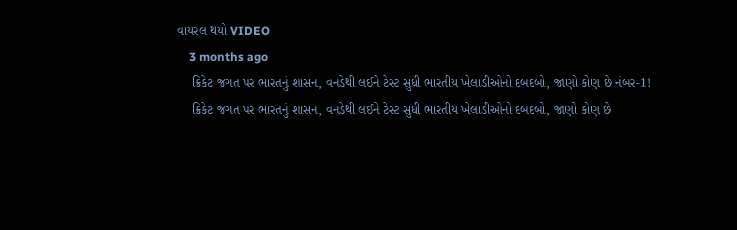વાયરલ થયો VIDEO
    3 months ago
    ક્રિકેટ જગત પર ભારતનું શાસન, વનડેથી લઈને ટેસ્ટ સુધી ભારતીય ખેલાડીઓનો દબદબો, જાણો કોણ છે નંબર-1!
    ક્રિકેટ જગત પર ભારતનું શાસન, વનડેથી લઈને ટેસ્ટ સુધી ભારતીય ખેલાડીઓનો દબદબો, જાણો કોણ છે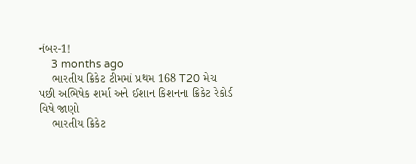નંબર-1!
    3 months ago
    ભારતીય ક્રિકેટ ટીમમાં પ્રથમ 168 T20 મેચ પછી અભિષેક શર્મા અને ઈશાન કિશનના ક્રિકેટ રેકોર્ડ વિષે જાણો
    ભારતીય ક્રિકેટ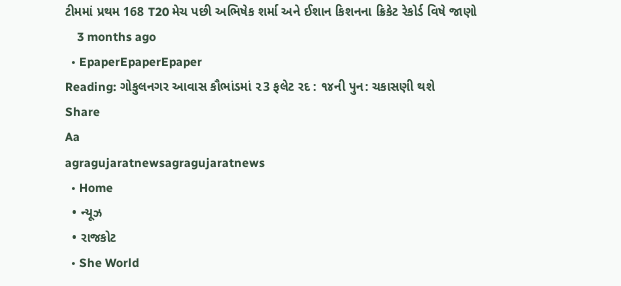ટીમમાં પ્રથમ 168 T20 મેચ પછી અભિષેક શર્મા અને ઈશાન કિશનના ક્રિકેટ રેકોર્ડ વિષે જાણો
    3 months ago
  • EpaperEpaperEpaper
Reading: ગોકુલનગર આવાસ કૌભાંડમાં ૨3 ફલેટ રદ : ૧૪ની પુન: ચકાસણી થશે
Share
Aa
agragujaratnewsagragujaratnews
  • Home
  • ન્યૂઝ
  • રાજકોટ
  • She World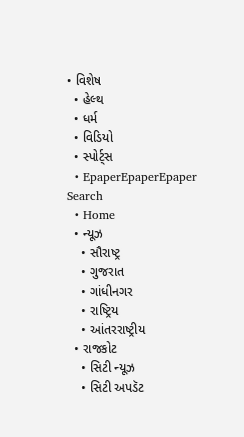• વિશેષ
  • હેલ્થ
  • ધર્મ
  • વિડિયો
  • સ્પોર્ટ્સ
  • EpaperEpaperEpaper
Search
  • Home
  • ન્યૂઝ
    • સૌરાષ્ટ્ર
    • ગુજરાત
    • ગાંધીનગર
    • રાષ્ટ્રિય
    • આંતરરાષ્ટ્રીય
  • રાજકોટ
    • સિટી ન્યૂઝ
    • સિટી અપડૅટ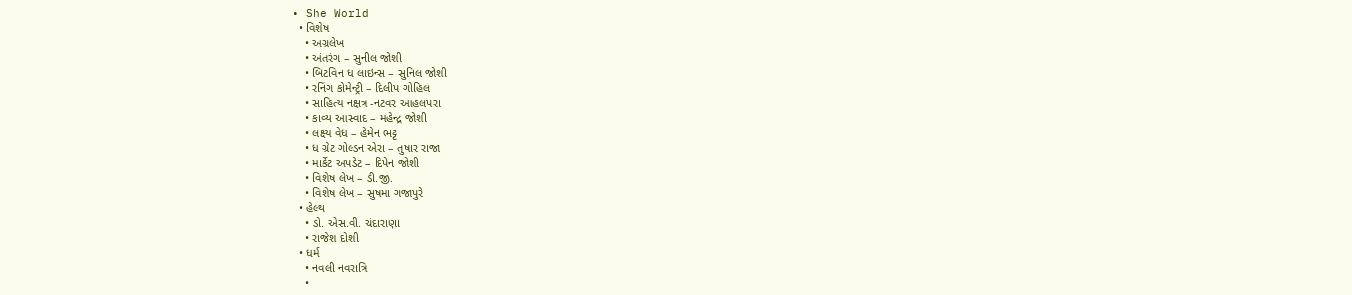• She World
  • વિશેષ
    • અગ્રલેખ
    • અંતરંગ – સુનીલ જોશી
    • બિટવિન ધ લાઇન્સ – સુનિલ જોશી
    • રનિંગ કોમેન્ટ્રી – દિલીપ ગોહિલ
    • સાહિત્ય નક્ષત્ર -નટવર આહલપરા
    • કાવ્ય આસ્વાદ – મહેન્દ્ર જોશી
    • લક્ષ્ય વેધ – હેમેન ભટ્ટ
    • ધ ગ્રેટ ગોલ્ડન એરા – તુષાર રાજા
    • માર્કેટ અપડેટ – દિપેન જોશી
    • વિશેષ લેખ – ડી.જી.
    • વિશેષ લેખ – સુષમા ગજાપુરે
  • હેલ્થ
    • ડો. એસ.વી. ચંદારાણા
    • રાજેશ દોશી
  • ધર્મ
    • નવલી નવરાત્રિ
    •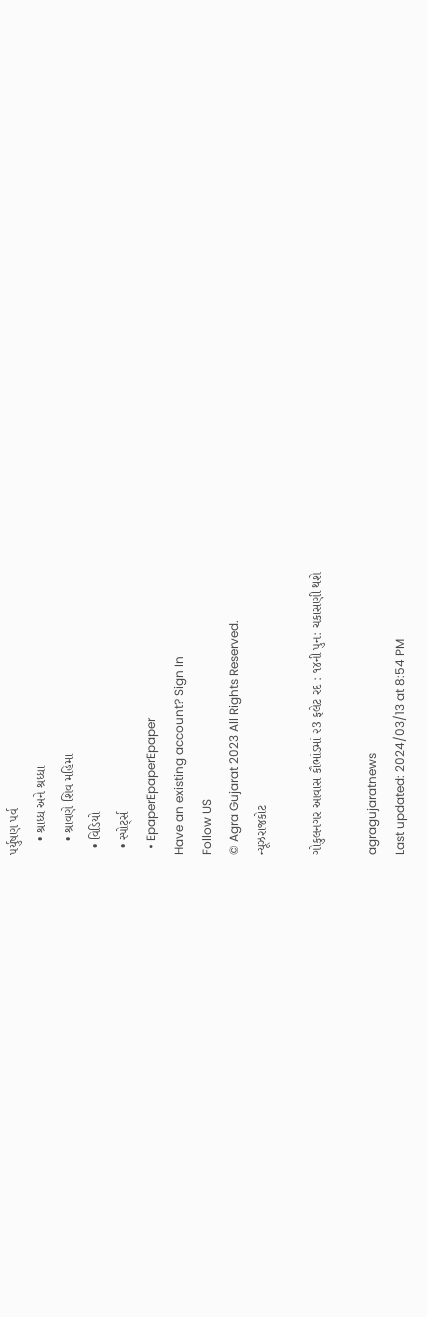પર્યુષણ પર્વ
    • શ્રાધ્ધ અને શ્રધ્ધા
    • શ્રાવણે શિવ મહિમા
  • વિડિયો
  • સ્પોર્ટ્સ
  • EpaperEpaperEpaper
Have an existing account? Sign In
Follow US
© Agra Gujarat 2023 All Rights Reserved.
ન્યૂઝરાજકોટ

ગોકુલનગર આવાસ કૌભાંડમાં ૨3 ફલેટ રદ : ૧૪ની પુન: ચકાસણી થશે

agragujaratnews
Last updated: 2024/03/13 at 8:54 PM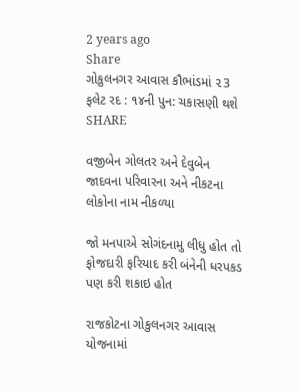2 years ago
Share
ગોકુલનગર આવાસ કૌભાંડમાં ૨3 ફલેટ રદ : ૧૪ની પુન: ચકાસણી થશે
SHARE

વજીબેન ગોલતર અને દેવુબેન જાદવના પરિવારના અને નીકટના લોકોના નામ નીકળ્યા

જો મનપાએ સોગંદનામુ લીધુ હોત તો ફોજદારી ફરિયાદ કરી બંનેની ધરપકડ પણ કરી શકાઇ હોત

રાજકોટના ગોકુલનગર આવાસ યોજનામાં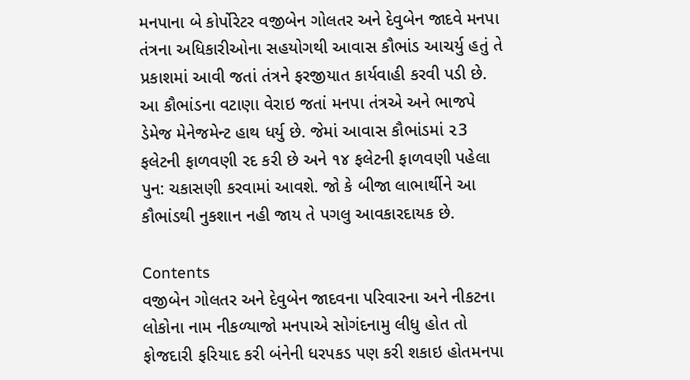મનપાના બે કોર્પોરેટર વજીબેન ગોલતર અને દેવુબેન જાદવે મનપા તંત્રના અધિકારીઓના સહયોગથી આવાસ કૌભાંડ આચર્યુ હતું તે પ્રકાશમાં આવી જતાં તંત્રને ફરજીયાત કાર્યવાહી કરવી પડી છે. આ કૌભાંડના વટાણા વેરાઇ જતાં મનપા તંત્રએ અને ભાજપે ડેમેજ મેનેજમેન્ટ હાથ ધર્યુ છે. જેમાં આવાસ કૌભાંડમાં ૨3 ફલેટની ફાળવણી રદ કરી છે અને ૧૪ ફલેટની ફાળવણી પહેલા પુન: ચકાસણી કરવામાં આવશે. જો કે બીજા લાભાર્થીને આ કૌભાંડથી નુકશાન નહી જાય તે પગલુ આવકારદાયક છે.

Contents
વજીબેન ગોલતર અને દેવુબેન જાદવના પરિવારના અને નીકટના લોકોના નામ નીકળ્યાજો મનપાએ સોગંદનામુ લીધુ હોત તો ફોજદારી ફરિયાદ કરી બંનેની ધરપકડ પણ કરી શકાઇ હોતમનપા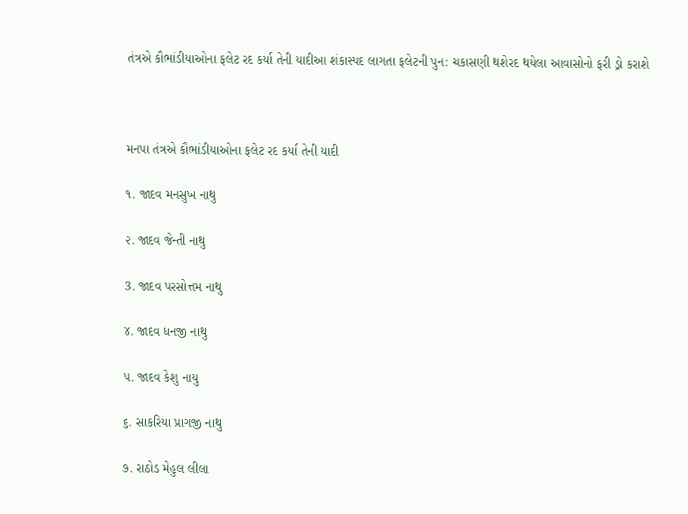તંત્રએ કૌભાંડીયાઓના ફલેટ રદ કર્યા તેની યાદીઆ શંકાસ્પદ લાગતા ફલેટની પુન: ચકાસણી થશેરદ થયેલા આવાસોનો ફરી ડ્રો કરાશે



મનપા તંત્રએ કૌભાંડીયાઓના ફલેટ રદ કર્યા તેની યાદી

૧. જાદવ મનસુખ નાથુ

૨. જાદવ જેન્તી નાથુ

3. જાદવ પરસોત્તમ નાથુ

૪. જાદવ ધનજી નાથુ

૫. જાદવ કેશુ નાયુ

૬. સાકરિયા પ્રાગજી નાથુ

૭. રાઠોડ મેહુલ લીલા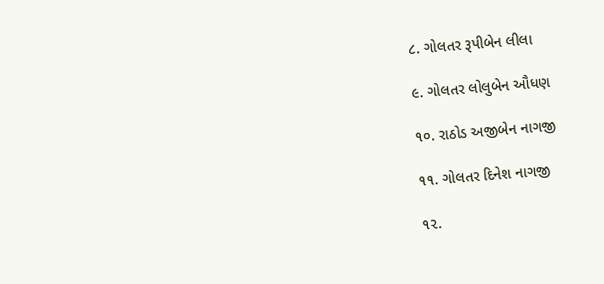૮. ગોલતર રૂપીબેન લીલા

૯. ગોલતર લોલુબેન ઔધણ

૧૦. રાઠોડ અજીબેન નાગજી

૧૧. ગોલતર દિનેશ નાગજી

૧૨.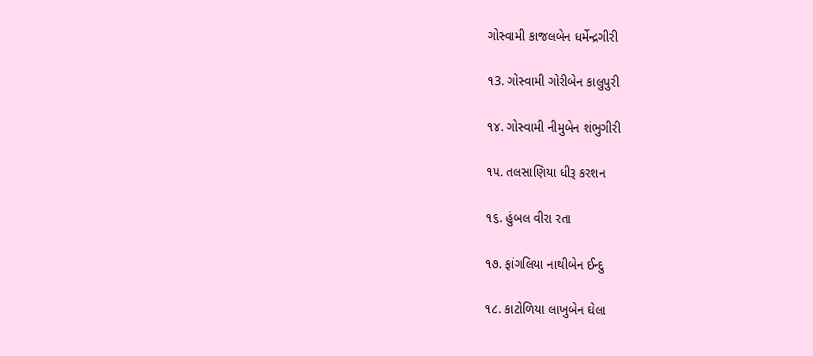ગોસ્વામી કાજલબેન ધર્મેન્દ્રગીરી

૧3. ગોસ્વામી ગોરીબેન કાલુપુરી

૧૪. ગોસ્વામી નીમુબેન શંભુગીરી

૧૫. તલસાણિયા ધીરૂ કરશન

૧૬. હુંબલ વીરા રતા

૧૭. ફાંગલિયા નાથીબેન ઈન્દુ

૧૮. કાટોળિયા લાખુબેન ઘેલા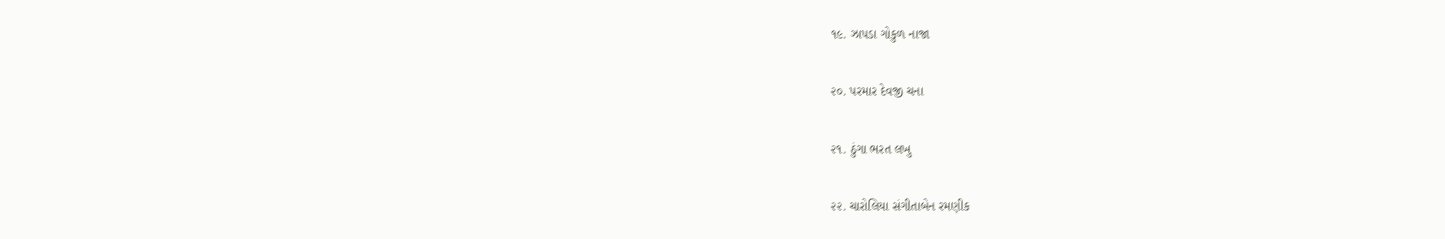૧૯. ઝાપડા ગોકુળ નાજા

૨૦. પરમાર દેવજી ચના

૨૧. ઠુંગા ભરત લખુ

૨૨. ચારોલિયા સંગીતાબેન રમણીક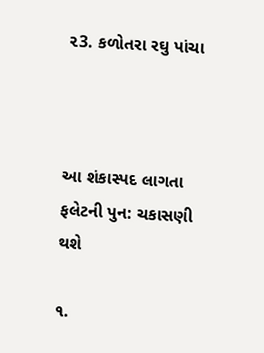૨3. કળોતરા રઘુ પાંચા



આ શંકાસ્પદ લાગતા ફલેટની પુન: ચકાસણી થશે

૧.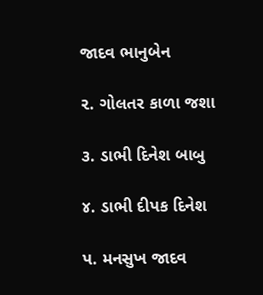જાદવ ભાનુબેન

૨. ગોલતર કાળા જશા

૩. ડાભી દિનેશ બાબુ

૪. ડાભી દીપક દિનેશ

પ. મનસુખ જાદવ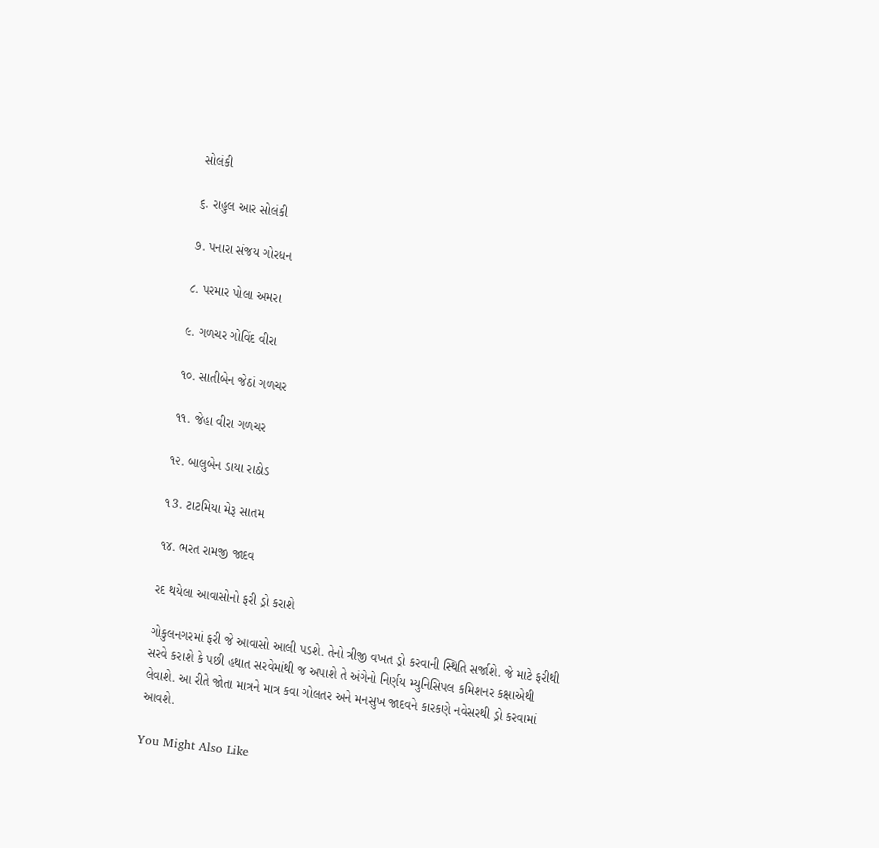સોલંકી

૬. રાહુલ આર સોલંકી

૭. પનારા સંજય ગોરધન

૮. પરમાર પોલા અમરા

૯. ગળચર ગોવિંદ વીરા

૧૦. સાતીબેન જેઠાં ગળચર

૧૧. જેહા વીરા ગળચર

૧૨. બાલુબેન ડાયા રાઠોડ

૧3. ટાટમિયા મેરૂ સાતમ

૧૪. ભરત રામજી જાદવ

રદ થયેલા આવાસોનો ફરી ડ્રો કરાશે

ગોકુલનગરમાં ફરી જે આવાસો આલી પડશે. તેનો ત્રીજી વખત ડ્રો કરવાની સ્થિતિ સર્જાશે. જે માટે ફરીથી સરવે કરાશે કે પછી હથાત સરવેમાંથી જ અપાશે તે અંગેનો નિર્ણય મ્યુનિસિપલ કમિશનર કક્ષાએથી લેવાશે. આ રીતે જોતા માત્રને માત્ર કવા ગોલતર અને મનસુખ જાદવને કારકણે નવેસરથી ડ્રો કરવામાં આવશે.

You Might Also Like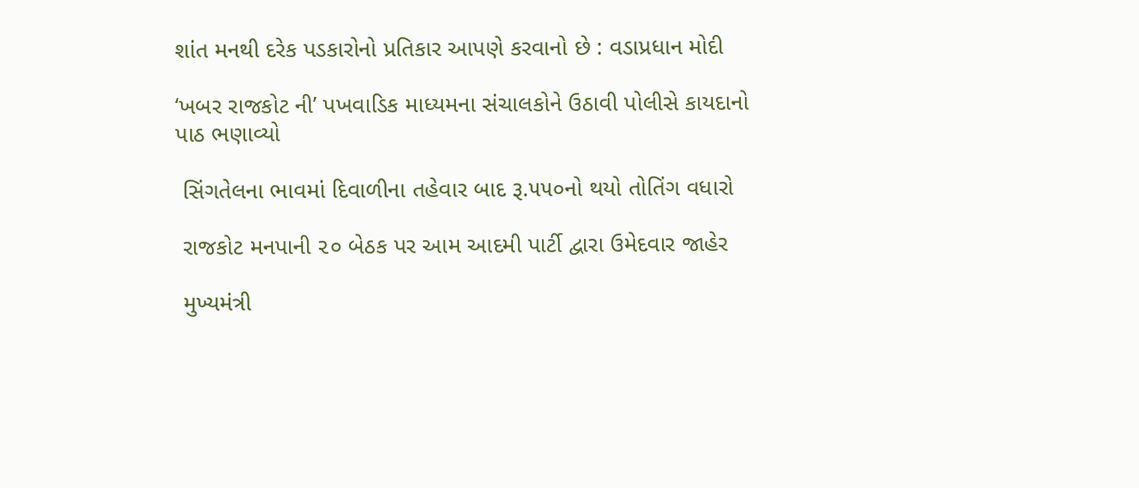શાંત મનથી દરેક પડકારોનો પ્રતિકાર આપણે કરવાનો છે : વડાપ્રધાન મોદી

‘ખબર રાજકોટ ની’ પખવાડિક માધ્યમના સંચાલકોને ઉઠાવી પોલીસે કાયદાનો પાઠ ભણાવ્યો

 સિંગતેલના ભાવમાં દિવાળીના તહેવાર બાદ રૂ.૫૫૦નો થયો તોતિંગ વધારો

 રાજકોટ મનપાની ૨૦ બેઠક પર આમ આદમી પાર્ટી દ્વારા ઉમેદવાર જાહેર

 મુખ્યમંત્રી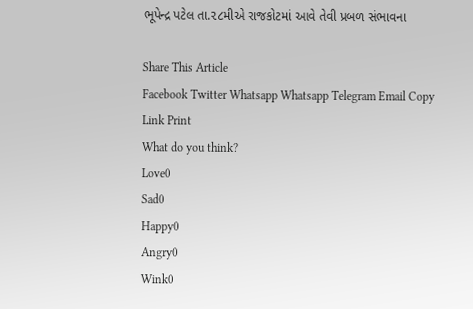ભૂપેન્દ્ર પટેલ તા.૨૮મીએ રાજકોટમાં આવે તેવી પ્રબળ સંભાવના

Share This Article
Facebook Twitter Whatsapp Whatsapp Telegram Email Copy Link Print
What do you think?
Love0
Sad0
Happy0
Angry0
Wink0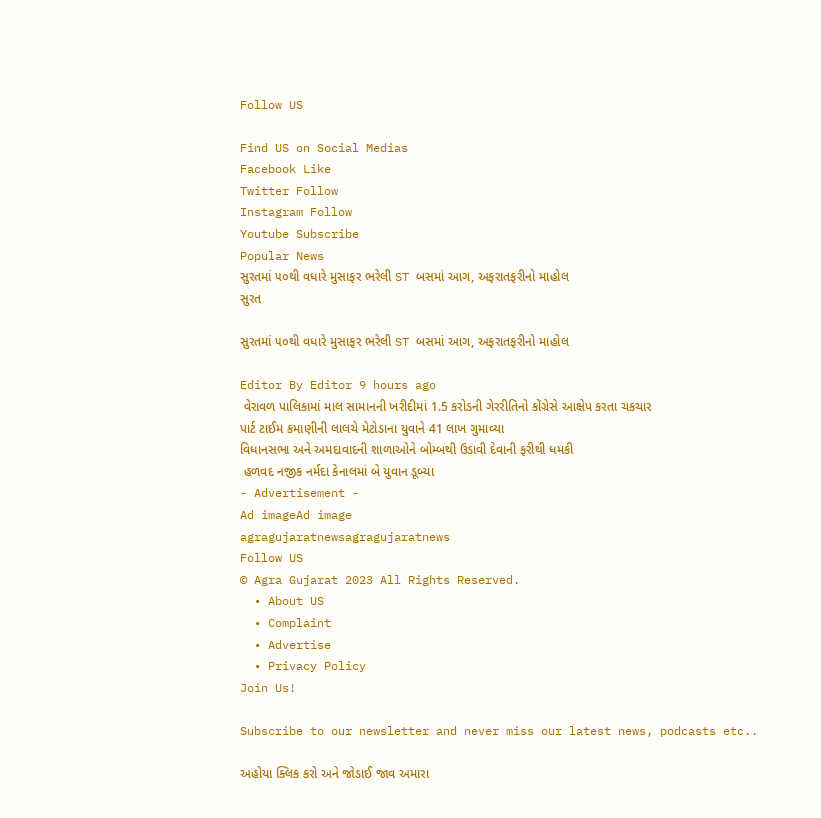Follow US

Find US on Social Medias
Facebook Like
Twitter Follow
Instagram Follow
Youtube Subscribe
Popular News
સુરતમાં ૫૦થી વધારે મુસાફર ભરેલી ST બસમાં આગ, અફરાતફરીનો માહોલ
સુરત

સુરતમાં ૫૦થી વધારે મુસાફર ભરેલી ST બસમાં આગ, અફરાતફરીનો માહોલ

Editor By Editor 9 hours ago
 વેરાવળ પાલિકામાં માલ સામાનની ખરીદીમાં 1.5 કરોડની ગેરરીતિનો કોંગ્રેસે આક્ષેપ કરતા ચકચાર
પાર્ટ ટાઈમ કમાણીની લાલચે મેટોડાના યુવાને 41 લાખ ગુમાવ્યા
વિધાનસભા અને અમદાવાદની શાળાઓને બોમ્બથી ઉડાવી દેવાની ફરીથી ધમકી
 હળવદ નજીક નર્મદા કેનાલમાં બે યુવાન ડૂબ્યા
- Advertisement -
Ad imageAd image
agragujaratnewsagragujaratnews
Follow US
© Agra Gujarat 2023 All Rights Reserved.
  • About US
  • Complaint
  • Advertise
  • Privacy Policy
Join Us!

Subscribe to our newsletter and never miss our latest news, podcasts etc..

અહોયા ક્લિક કરો અને જોડાઈ જાવ અમારા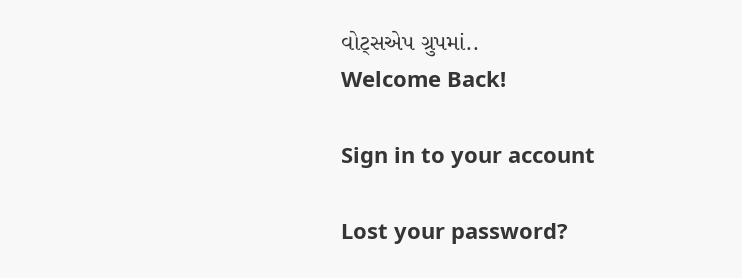વોટ્સએપ ગ્રુપમાં..
Welcome Back!

Sign in to your account

Lost your password?